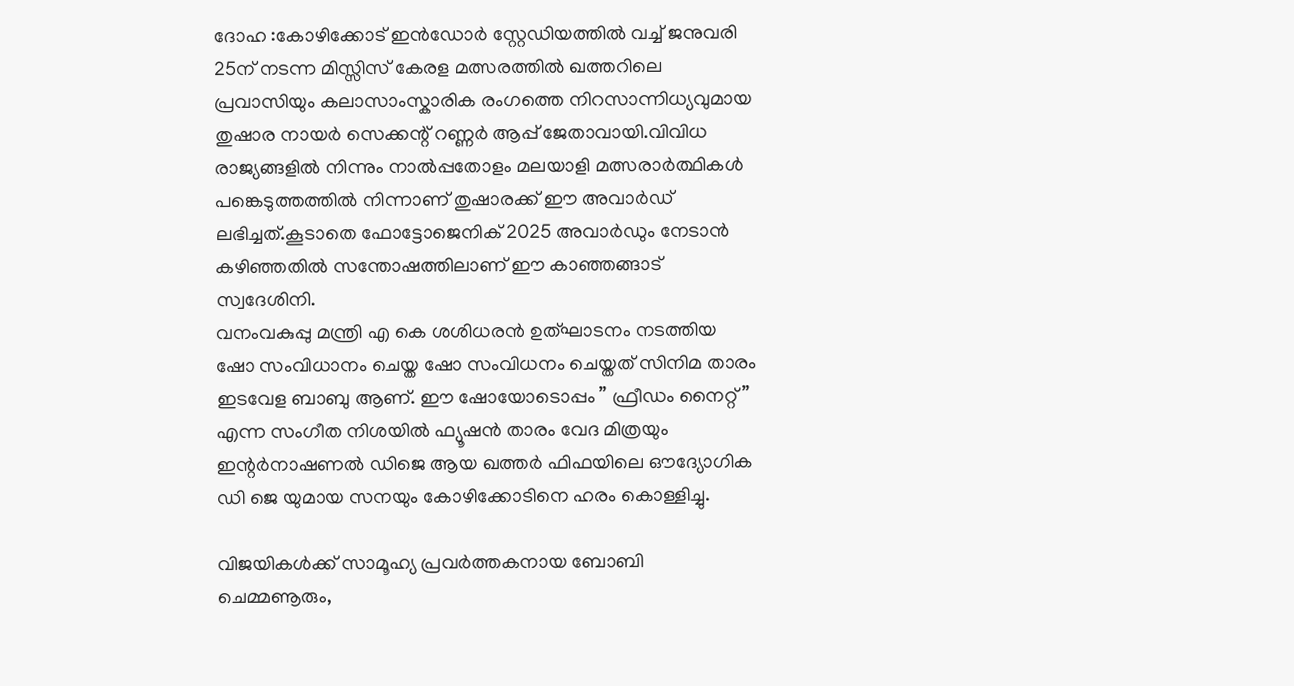ദോഹ :കോഴിക്കോട് ഇൻഡോർ സ്റ്റേഡിയത്തിൽ വച്ച് ജനുവരി 25ന് നടന്ന മിസ്സിസ് കേരള മത്സരത്തിൽ ഖത്തറിലെ പ്രവാസിയും കലാസാംസ്കാരിക രംഗത്തെ നിറസാന്നിധ്യവുമായ തുഷാര നായർ സെക്കന്റ് റണ്ണർ ആപ്പ് ജേതാവായി.വിവിധ രാജ്യങ്ങളിൽ നിന്നും നാൽപ്പതോളം മലയാളി മത്സരാർത്ഥികൾ പങ്കെടുത്തത്തിൽ നിന്നാണ് തുഷാരക്ക് ഈ അവാർഡ് ലഭിച്ചത്.കൂടാതെ ഫോട്ടോജെനിക് 2025 അവാർഡും നേടാൻ കഴിഞ്ഞതിൽ സന്തോഷത്തിലാണ് ഈ കാഞ്ഞങ്ങാട് സ്വദേശിനി.
വനംവകുപ്പു മന്ത്രി എ കെ ശശിധരൻ ഉത്ഘാടനം നടത്തിയ ഷോ സംവിധാനം ചെയ്ത ഷോ സംവിധനം ചെയ്തത് സിനിമ താരം ഇടവേള ബാബു ആണ്. ഈ ഷോയോടൊപ്പം ” ഫ്രീഡം നൈറ്റ്” എന്ന സംഗീത നിശയിൽ ഫ്യൂഷൻ താരം വേദ മിത്രയും ഇന്റർനാഷണൽ ഡിജെ ആയ ഖത്തർ ഫിഫയിലെ ഔദ്യോഗിക ഡി ജെ യുമായ സനയും കോഴിക്കോടിനെ ഹരം കൊള്ളിച്ചു.

വിജയികൾക്ക് സാമൂഹ്യ പ്രവർത്തകനായ ബോബി ചെമ്മണൂരും,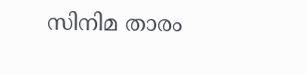സിനിമ താരം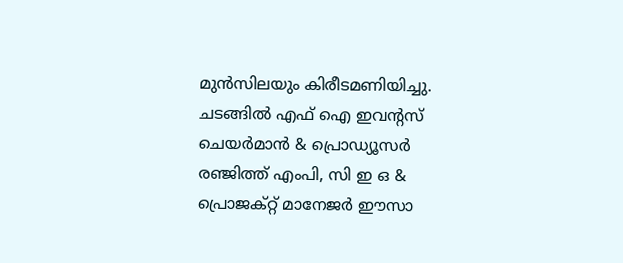മുൻസിലയും കിരീടമണിയിച്ചു. ചടങ്ങിൽ എഫ് ഐ ഇവന്റസ് ചെയർമാൻ & പ്രൊഡ്യൂസർ രഞ്ജിത്ത് എംപി, സി ഇ ഒ & പ്രൊജക്റ്റ് മാനേജർ ഈസാ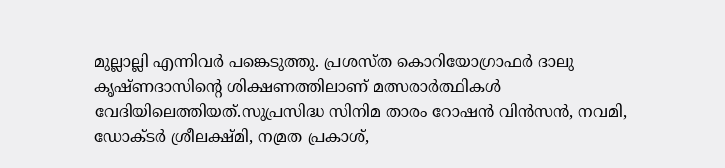മുല്ലാല്ലി എന്നിവർ പങ്കെടുത്തു. പ്രശസ്ത കൊറിയോഗ്രാഫർ ദാലു കൃഷ്ണദാസിന്റെ ശിക്ഷണത്തിലാണ് മത്സരാർത്ഥികൾ വേദിയിലെത്തിയത്.സുപ്രസിദ്ധ സിനിമ താരം റോഷൻ വിൻസൻ, നവമി, ഡോക്ടർ ശ്രീലക്ഷ്മി, നമ്രത പ്രകാശ്,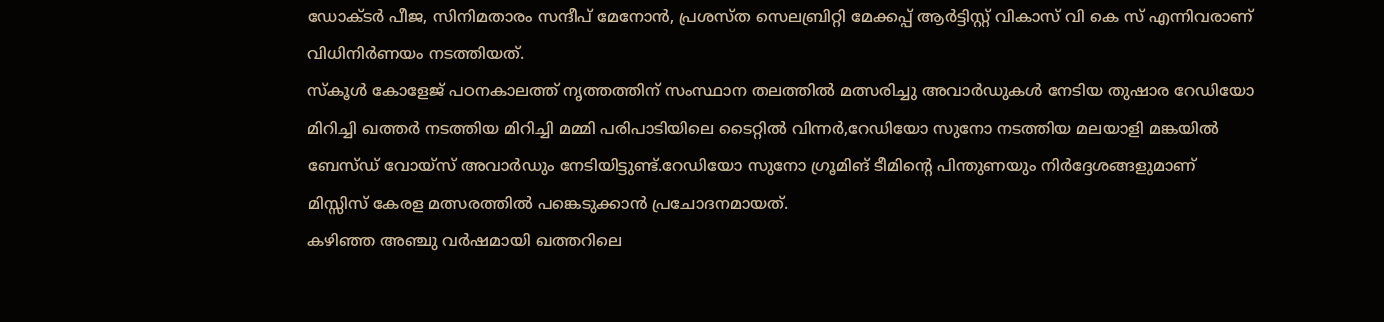ഡോക്ടർ പീജ, സിനിമതാരം സന്ദീപ് മേനോൻ, പ്രശസ്ത സെലബ്രിറ്റി മേക്കപ്പ് ആർട്ടിസ്റ്റ് വികാസ് വി കെ സ് എന്നിവരാണ് വിധിനിർണയം നടത്തിയത്.
സ്കൂൾ കോളേജ് പഠനകാലത്ത് നൃത്തത്തിന് സംസ്ഥാന തലത്തിൽ മത്സരിച്ചു അവാർഡുകൾ നേടിയ തുഷാര റേഡിയോ മിറിച്ചി ഖത്തർ നടത്തിയ മിറിച്ചി മമ്മി പരിപാടിയിലെ ടൈറ്റിൽ വിന്നർ,റേഡിയോ സുനോ നടത്തിയ മലയാളി മങ്കയിൽ ബേസ്ഡ് വോയ്സ് അവാർഡും നേടിയിട്ടുണ്ട്.റേഡിയോ സുനോ ഗ്രൂമിങ് ടീമിന്റെ പിന്തുണയും നിർദ്ദേശങ്ങളുമാണ് മിസ്സിസ് കേരള മത്സരത്തിൽ പങ്കെടുക്കാൻ പ്രചോദനമായത്.
കഴിഞ്ഞ അഞ്ചു വർഷമായി ഖത്തറിലെ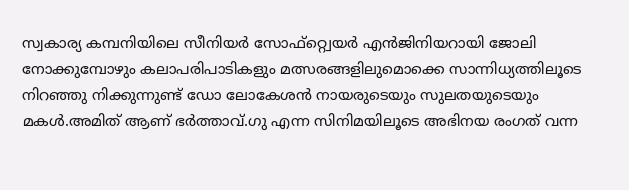സ്വകാര്യ കമ്പനിയിലെ സീനിയർ സോഫ്റ്റ്വെയർ എൻജിനിയറായി ജോലി നോക്കുമ്പോഴും കലാപരിപാടികളും മത്സരങ്ങളിലുമൊക്കെ സാന്നിധ്യത്തിലൂടെ നിറഞ്ഞു നിക്കുന്നുണ്ട് ഡോ ലോകേശൻ നായരുടെയും സുലതയുടെയും മകൾ.അമിത് ആണ് ഭർത്താവ്.ഗു എന്ന സിനിമയിലൂടെ അഭിനയ രംഗത് വന്ന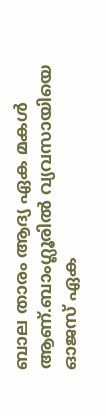ബാല താരം ആദ്യ ഏക മകൾ ആണ്.ബാംഗ്ലൂരിൽ വ്യവസായിയെ ഓജസ് ഏക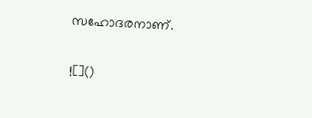സഹോദരനാണ്.

![]()